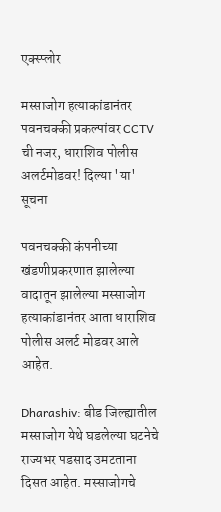एक्स्प्लोर

मस्साजोग हत्याकांडानंतर पवनचक्की प्रकल्पांवर CCTV ची नजर, धाराशिव पोलीस अलर्टमोडवर! दिल्या 'या' सूचना

पवनचक्की कंपनीच्या खंडणीप्रकरणात झालेल्या वादातून झालेल्या मस्साजोग हत्याकांडानंतर आता धाराशिव पोलीस अलर्ट मोडवर आले आहेत.

Dharashiv: बीड जिल्ह्यातील मस्साजोग येथे घडलेल्या घटनेचे राज्यभर पडसाद उमटताना दिसत आहेत. मस्साजोगचे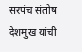सरपंच संतोष देशमुख यांची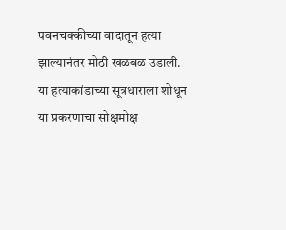पवनचक्कीच्या वादातून हत्या झाल्यानंतर मोठी खळबळ उडाली. या हत्याकांडाच्या सूत्रधाराला शोधून या प्रकरणाचा सोक्षमोक्ष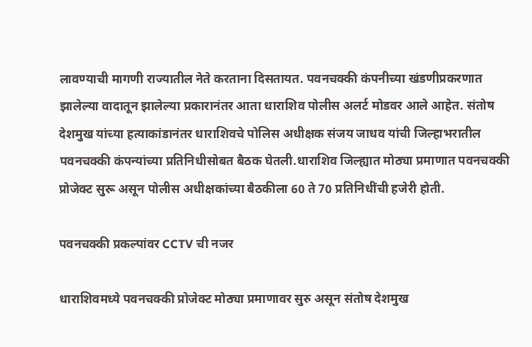लावण्याची मागणी राज्यातील नेते करताना दिसतायत. पवनचक्की कंपनीच्या खंडणीप्रकरणात झालेल्या वादातून झालेल्या प्रकारानंतर आता धाराशिव पोलीस अलर्ट मोडवर आले आहेत. संतोष देशमुख यांच्या हत्याकांडानंतर धाराशिवचे पोलिस अधीक्षक संजय जाधव यांची जिल्हाभरातील पवनचक्की कंपन्यांच्या प्रतिनिधीसोबत बैठक घेतली.धाराशिव जिल्ह्यात मोठ्या प्रमाणात पवनचक्की प्रोजेक्ट सुरू असून पोलीस अधीक्षकांच्या बैठकीला 60 ते 70 प्रतिनिधींची हजेरी होती.

पवनचक्की प्रकल्पांवर CCTV ची नजर

धाराशिवमध्ये पवनचक्की प्रोजेक्ट मोठ्या प्रमाणावर सुरु असून संतोष देशमुख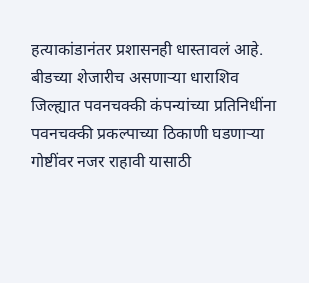हत्याकांडानंतर प्रशासनही धास्तावलं आहे. बीडच्या शेजारीच असणाऱ्या धाराशिव जिल्ह्यात पवनचक्की कंपन्यांच्या प्रतिनिधींना पवनचक्की प्रकल्पाच्या ठिकाणी घडणाऱ्या गोष्टींवर नजर राहावी यासाठी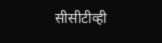सीसीटीव्ही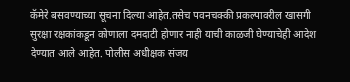कॅमेरे बसवण्याच्या सूचना दिल्या आहेत.तसेच पवनचक्की प्रकल्पावरील खासगी सुरक्षा रक्षकांकडून कोणाला दमदाटी होणार नाही याची काळजी घेण्याचेही आदेश देण्यात आले आहेत. पोलीस अधीक्षक संजय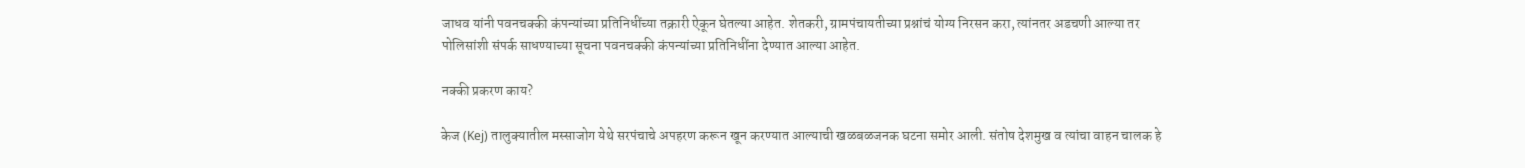जाधव यांनी पवनचक्की कंपन्यांच्या प्रतिनिधींच्या तक्रारी ऐकून घेतल्या आहेत. शेतकरी, ग्रामपंचायतीच्या प्रश्नांचं योग्य निरसन करा, त्यांनतर अडचणी आल्या तर पोलिसांशी संपर्क साधण्याच्या सूचना पवनचक्की कंपन्यांच्या प्रतिनिधींना देण्यात आल्या आहेत.

नक्की प्रकरण काय?

केज (Kej) तालुक्यातील मस्साजोग येथे सरपंचाचे अपहरण करून खून करण्यात आल्याची खळबळजनक घटना समोर आली. संतोष देशमुख व त्यांचा वाहन चालक हे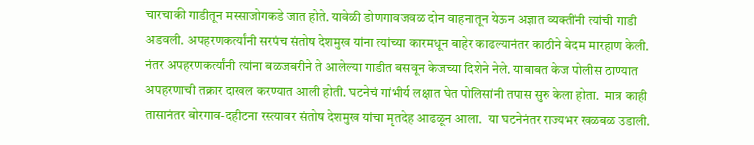चारचाकी गाडीतून मस्साजोगकडे जात होते. यावेळी डोणगावजवळ दोन वाहनातून येऊन अज्ञात व्यक्तींनी त्यांची गाडी अडवली. अपहरणकर्त्यांनी सरपंच संतोष देशमुख यांना त्यांच्या कारमधून बाहेर काढल्यानंतर काठीने बेदम मारहाण केली. नंतर अपहरणकर्त्यांनी त्यांना बळजबरीने ते आलेल्या गाडीत बसवून केजच्या दिशेने नेले. याबाबत केज पोलीस ठाण्यात अपहरणाची तक्रार दाखल करण्यात आली होती. घटनेचं गांभीर्य लक्षात घेत पोलिसांनी तपास सुरु केला होता.  मात्र काही तासानंतर बोरगाव-दहीटना रस्त्यावर संतोष देशमुख यांचा मृतदेह आढळून आला.  या घटनेनंतर राज्यभर खळबळ उडाली.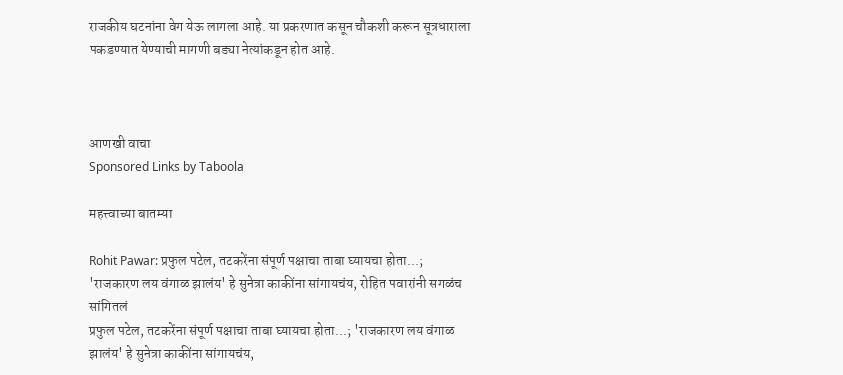राजकीय घटनांना वेग येऊ लागला आहे. या प्रकरणात कसून चौकशी करून सूत्रधाराला पकडण्यात येण्याची मागणी बड्या नेत्यांकडून होत आहे.



आणखी वाचा
Sponsored Links by Taboola

महत्त्वाच्या बातम्या

Rohit Pawar: प्रफुल पटेल, तटकरेंना संपूर्ण पक्षाचा ताबा घ्यायचा होता...; 'राजकारण लय वंगाळ झालंय' हे सुनेत्रा काकींना सांगायचंय, रोहित पवारांनी सगळंच सांगितलं
प्रफुल पटेल, तटकरेंना संपूर्ण पक्षाचा ताबा घ्यायचा होता...; 'राजकारण लय वंगाळ झालंय' हे सुनेत्रा काकींना सांगायचंय,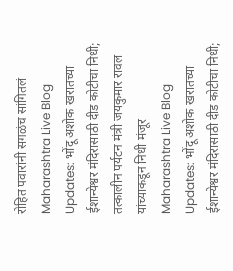रोहित पवारांनी सगळंच सांगितलं
Maharashtra Live Blog Updates: भोंदू अशोक खरातच्या ईशान्येश्वर मंदिरासाठी दीड कोटीचा निधी; तत्कालीन पर्यटन मंत्री जयकुमार रावल यांच्याकडून निधी मंजूर
Maharashtra Live Blog Updates: भोंदू अशोक खरातच्या ईशान्येश्वर मंदिरासाठी दीड कोटीचा निधी;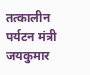तत्कालीन पर्यटन मंत्री जयकुमार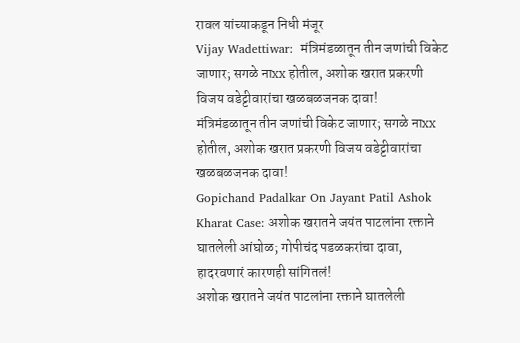रावल यांच्याकडून निधी मंजूर
Vijay Wadettiwar:  मंत्रिमंडळातून तीन जणांची विकेट जाणार; सगळे नाxx होतील, अशोक खरात प्रकरणी विजय वडेट्टीवारांचा खळबळजनक दावा!
मंत्रिमंडळातून तीन जणांची विकेट जाणार; सगळे नाxx होतील, अशोक खरात प्रकरणी विजय वडेट्टीवारांचा खळबळजनक दावा!
Gopichand Padalkar On Jayant Patil Ashok Kharat Case: अशोक खरातने जयंत पाटलांना रक्ताने घातलेली आंघोळ; गोपीचंद पडळकरांचा दावा, हादरवणारं कारणही सांगितलं!
अशोक खरातने जयंत पाटलांना रक्ताने घातलेली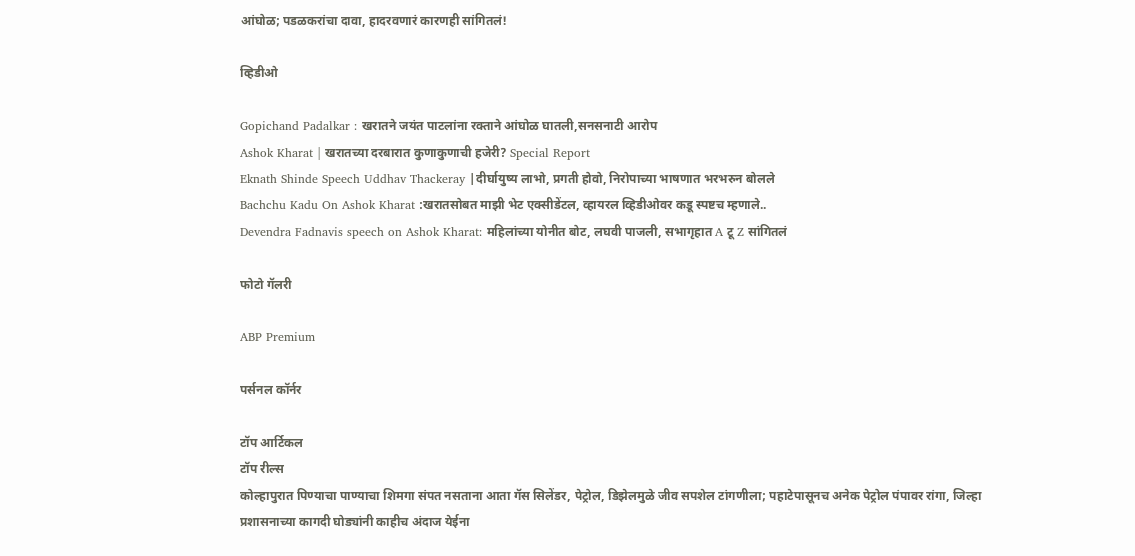आंघोळ; पडळकरांचा दावा, हादरवणारं कारणही सांगितलं!

व्हिडीओ

Gopichand Padalkar : खरातने जयंत पाटलांना रक्ताने आंघोळ घातली,सनसनाटी आरोप
Ashok Kharat | खरातच्या दरबारात कुणाकुणाची हजेरी? Special Report
Eknath Shinde Speech Uddhav Thackeray |दीर्घायुष्य लाभो, प्रगती होवो, निरोपाच्या भाषणात भरभरुन बोलले
Bachchu Kadu On Ashok Kharat :खरातसोबत माझी भेट एक्सीडेंटल, व्हायरल व्हिडीओवर कडू स्पष्टच म्हणाले..
Devendra Fadnavis speech on Ashok Kharat: महिलांच्या योनीत बोट, लघवी पाजली, सभागृहात A टू Z सांगितलं

फोटो गॅलरी

ABP Premium

पर्सनल कॉर्नर

टॉप आर्टिकल
टॉप रील्स
कोल्हापुरात पिण्याचा पाण्याचा शिमगा संपत नसताना आता गॅस सिलेंडर, पेट्रोल, डिझेलमुळे जीव सपशेल टांगणीला; पहाटेपासूनच अनेक पेट्रोल पंपावर रांगा, जिल्हा प्रशासनाच्या कागदी घोड्यांनी काहीच अंदाज येईना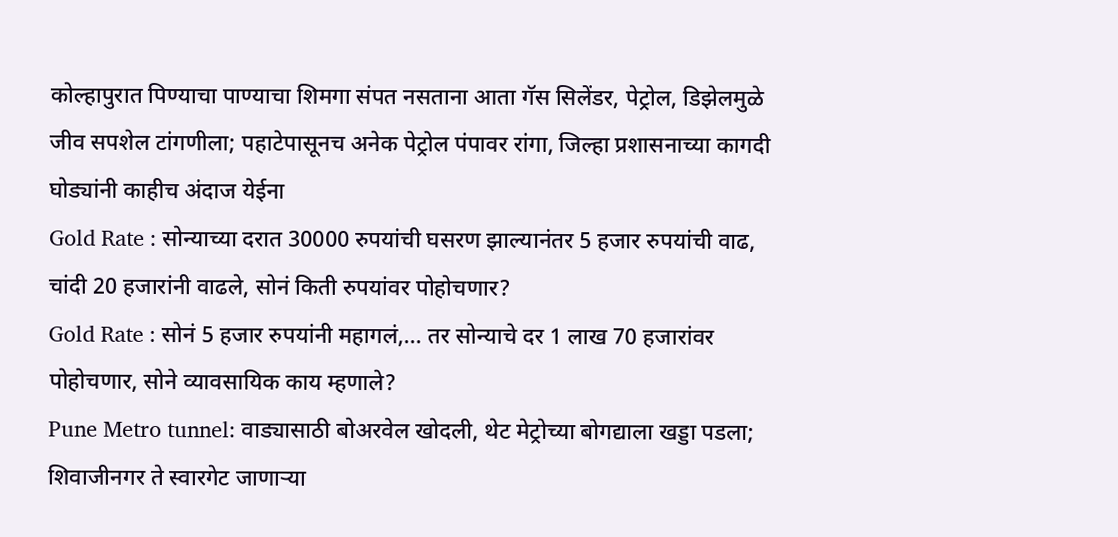कोल्हापुरात पिण्याचा पाण्याचा शिमगा संपत नसताना आता गॅस सिलेंडर, पेट्रोल, डिझेलमुळे जीव सपशेल टांगणीला; पहाटेपासूनच अनेक पेट्रोल पंपावर रांगा, जिल्हा प्रशासनाच्या कागदी घोड्यांनी काहीच अंदाज येईना
Gold Rate : सोन्याच्या दरात 30000 रुपयांची घसरण झाल्यानंतर 5 हजार रुपयांची वाढ, चांदी 20 हजारांनी वाढले, सोनं किती रुपयांवर पोहोचणार?
Gold Rate : सोनं 5 हजार रुपयांनी महागलं,... तर सोन्याचे दर 1 लाख 70 हजारांवर पोहोचणार, सोने व्यावसायिक काय म्हणाले?
Pune Metro tunnel: वाड्यासाठी बोअरवेल खोदली, थेट मेट्रोच्या बोगद्याला खड्डा पडला; शिवाजीनगर ते स्वारगेट जाणाऱ्या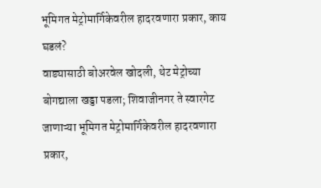भूमिगत मेट्रोमार्गिकेवरील हादरवणारा प्रकार, काय घडलं?
वाड्यासाठी बोअरवेल खोदली, थेट मेट्रोच्या बोगद्याला खड्डा पडला; शिवाजीनगर ते स्वारगेट जाणाऱ्या भूमिगत मेट्रोमार्गिकेवरील हादरवणारा प्रकार,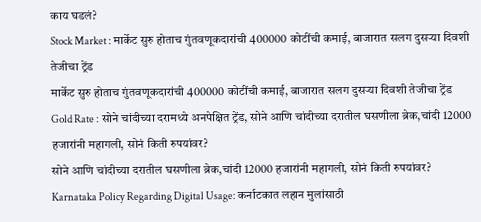काय घडलं?
Stock Market : मार्केट सुरु होताच गुंतवणूकदारांची 400000 कोटींची कमाई, बाजारात सलग दुसऱ्या दिवशी तेजीचा ट्रेंड
मार्केट सुरु होताच गुंतवणूकदारांची 400000 कोटींची कमाई, बाजारात सलग दुसऱ्या दिवशी तेजीचा ट्रेंड
Gold Rate : सोने चांदीच्या दरामध्ये अनपेक्षित ट्रेंड, सोने आणि चांदीच्या दरातील घसणीला ब्रेक,चांदी 12000 हजारांनी महागली, सोनं किती रुपयांवर?
सोने आणि चांदीच्या दरातील घसणीला ब्रेक,चांदी 12000 हजारांनी महागली, सोनं किती रुपयांवर?
Karnataka Policy Regarding Digital Usage: कर्नाटकात लहान मुलांसाठी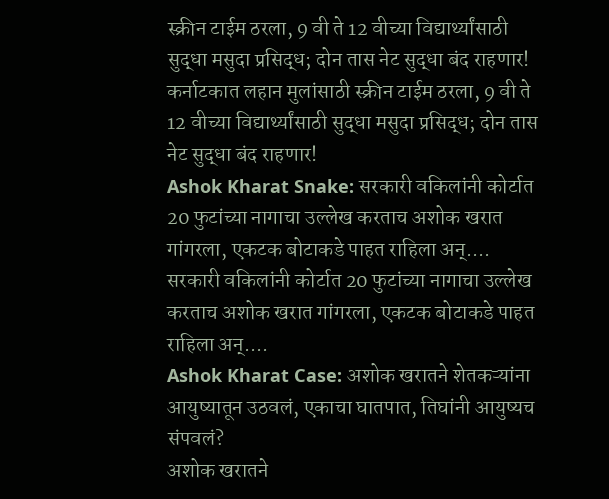स्क्रीन टाईम ठरला, 9 वी ते 12 वीच्या विद्यार्थ्यांसाठी सुद्धा मसुदा प्रसिद्ध; दोन तास नेट सुद्धा बंद राहणार!
कर्नाटकात लहान मुलांसाठी स्क्रीन टाईम ठरला, 9 वी ते 12 वीच्या विद्यार्थ्यांसाठी सुद्धा मसुदा प्रसिद्ध; दोन तास नेट सुद्धा बंद राहणार!
Ashok Kharat Snake: सरकारी वकिलांनी कोर्टात 20 फुटांच्या नागाचा उल्लेख करताच अशोक खरात गांगरला, एकटक बोटाकडे पाहत राहिला अन्....
सरकारी वकिलांनी कोर्टात 20 फुटांच्या नागाचा उल्लेख करताच अशोक खरात गांगरला, एकटक बोटाकडे पाहत राहिला अन्....
Ashok Kharat Case: अशोक खरातने शेतकऱ्यांना आयुष्यातून उठवलं, एकाचा घातपात, तिघांनी आयुष्यच संपवलं?
अशोक खरातने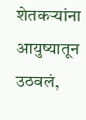शेतकऱ्यांना आयुष्यातून उठवलं,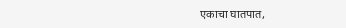एकाचा घातपात,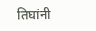तिघांनी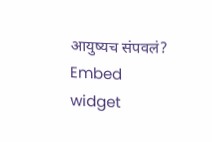आयुष्यच संपवलं?
Embed widget